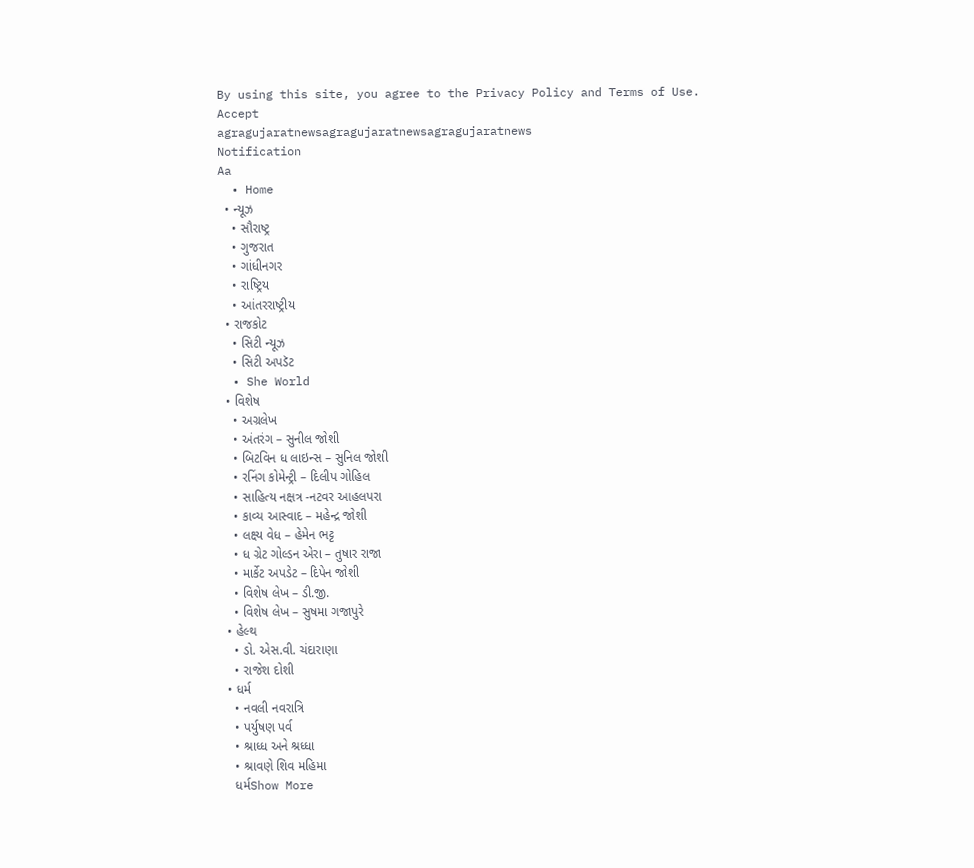By using this site, you agree to the Privacy Policy and Terms of Use.
Accept
agragujaratnewsagragujaratnewsagragujaratnews
Notification
Aa
  • Home
  • ન્યૂઝ
    • સૌરાષ્ટ્ર
    • ગુજરાત
    • ગાંધીનગર
    • રાષ્ટ્રિય
    • આંતરરાષ્ટ્રીય
  • રાજકોટ
    • સિટી ન્યૂઝ
    • સિટી અપડૅટ
  • She World
  • વિશેષ
    • અગ્રલેખ
    • અંતરંગ – સુનીલ જોશી
    • બિટવિન ધ લાઇન્સ – સુનિલ જોશી
    • રનિંગ કોમેન્ટ્રી – દિલીપ ગોહિલ
    • સાહિત્ય નક્ષત્ર -નટવર આહલપરા
    • કાવ્ય આસ્વાદ – મહેન્દ્ર જોશી
    • લક્ષ્ય વેધ – હેમેન ભટ્ટ
    • ધ ગ્રેટ ગોલ્ડન એરા – તુષાર રાજા
    • માર્કેટ અપડેટ – દિપેન જોશી
    • વિશેષ લેખ – ડી.જી.
    • વિશેષ લેખ – સુષમા ગજાપુરે
  • હેલ્થ
    • ડો. એસ.વી. ચંદારાણા
    • રાજેશ દોશી
  • ધર્મ
    • નવલી નવરાત્રિ
    • પર્યુષણ પર્વ
    • શ્રાધ્ધ અને શ્રધ્ધા
    • શ્રાવણે શિવ મહિમા
    ધર્મShow More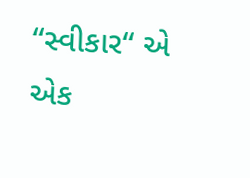“સ્વીકાર“ એ એક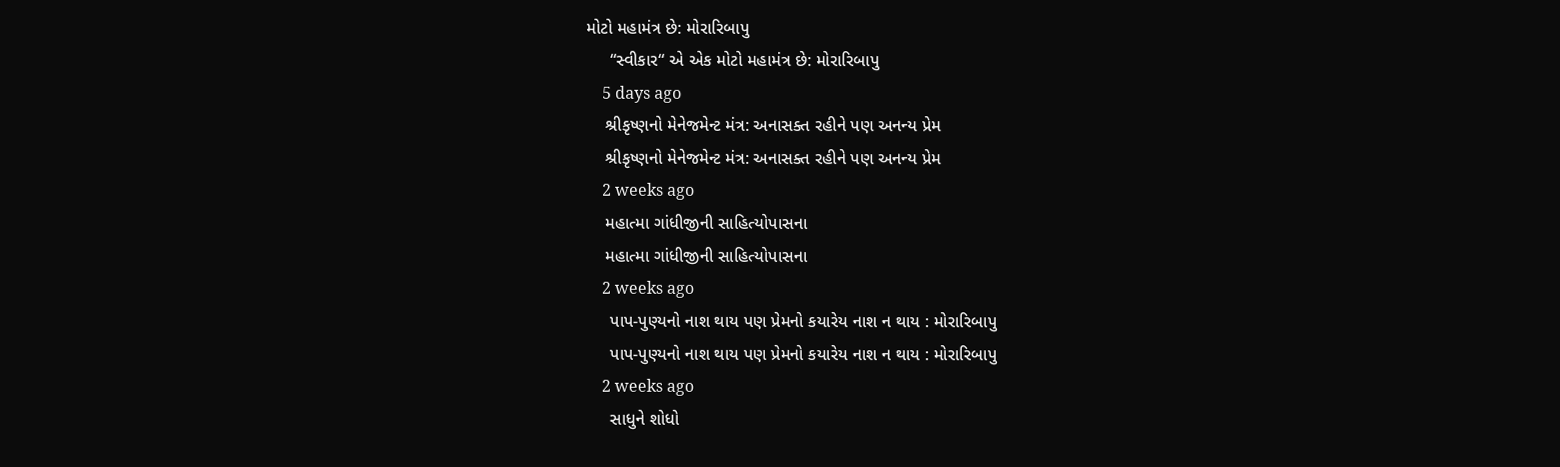મોટો મહામંત્ર છે: મોરારિબાપુ
     “સ્વીકાર“ એ એક મોટો મહામંત્ર છે: મોરારિબાપુ
    5 days ago
    શ્રીકૃષ્ણનો મેનેજમેન્ટ મંત્ર: અનાસક્ત રહીને પણ અનન્ય પ્રેમ
    શ્રીકૃષ્ણનો મેનેજમેન્ટ મંત્ર: અનાસક્ત રહીને પણ અનન્ય પ્રેમ
    2 weeks ago
    મહાત્મા ગાંધીજીની સાહિત્યોપાસના
    મહાત્મા ગાંધીજીની સાહિત્યોપાસના
    2 weeks ago
     પાપ-પુણ્યનો નાશ થાય પણ પ્રેમનો કયારેય નાશ ન થાય : મોરારિબાપુ
     પાપ-પુણ્યનો નાશ થાય પણ પ્રેમનો કયારેય નાશ ન થાય : મોરારિબાપુ
    2 weeks ago
     સાધુને શોધો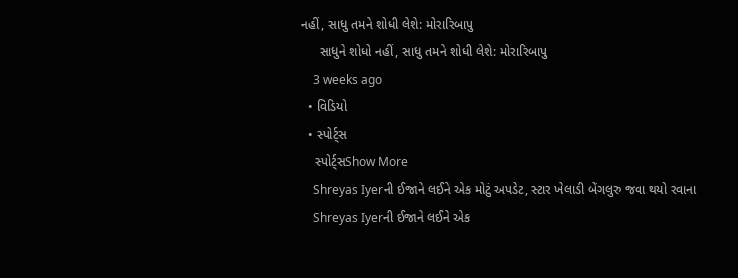નહીં, સાધુ તમને શોધી લેશે: મોરારિબાપુ
     સાધુને શોધો નહીં, સાધુ તમને શોધી લેશે: મોરારિબાપુ
    3 weeks ago
  • વિડિયો
  • સ્પોર્ટ્સ
    સ્પોર્ટ્સShow More
    Shreyas Iyerની ઈજાને લઈને એક મોટું અપડેટ, સ્ટાર ખેલાડી બેંગલુરુ જવા થયો રવાના
    Shreyas Iyerની ઈજાને લઈને એક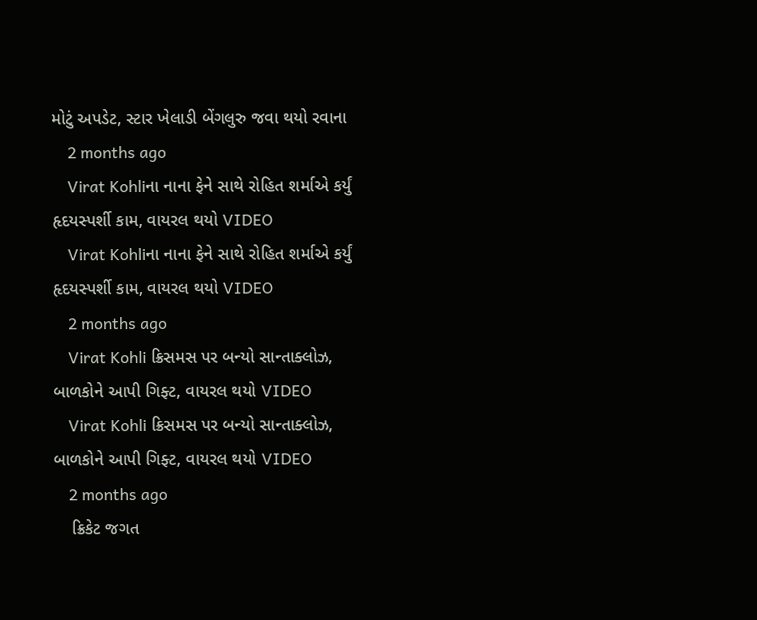મોટું અપડેટ, સ્ટાર ખેલાડી બેંગલુરુ જવા થયો રવાના
    2 months ago
    Virat Kohliના નાના ફેને સાથે રોહિત શર્માએ કર્યું હૃદયસ્પર્શી કામ, વાયરલ થયો VIDEO
    Virat Kohliના નાના ફેને સાથે રોહિત શર્માએ કર્યું હૃદયસ્પર્શી કામ, વાયરલ થયો VIDEO
    2 months ago
    Virat Kohli ક્રિસમસ પર બન્યો સાન્તાક્લોઝ, બાળકોને આપી ગિફ્ટ, વાયરલ થયો VIDEO
    Virat Kohli ક્રિસમસ પર બન્યો સાન્તાક્લોઝ, બાળકોને આપી ગિફ્ટ, વાયરલ થયો VIDEO
    2 months ago
    ક્રિકેટ જગત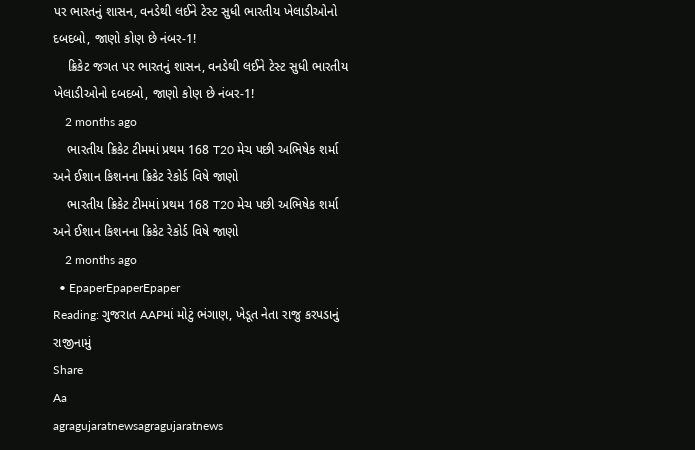પર ભારતનું શાસન, વનડેથી લઈને ટેસ્ટ સુધી ભારતીય ખેલાડીઓનો દબદબો, જાણો કોણ છે નંબર-1!
    ક્રિકેટ જગત પર ભારતનું શાસન, વનડેથી લઈને ટેસ્ટ સુધી ભારતીય ખેલાડીઓનો દબદબો, જાણો કોણ છે નંબર-1!
    2 months ago
    ભારતીય ક્રિકેટ ટીમમાં પ્રથમ 168 T20 મેચ પછી અભિષેક શર્મા અને ઈશાન કિશનના ક્રિકેટ રેકોર્ડ વિષે જાણો
    ભારતીય ક્રિકેટ ટીમમાં પ્રથમ 168 T20 મેચ પછી અભિષેક શર્મા અને ઈશાન કિશનના ક્રિકેટ રેકોર્ડ વિષે જાણો
    2 months ago
  • EpaperEpaperEpaper
Reading: ગુજરાત AAPમાં મોટું ભંગાણ, ખેડૂત નેતા રાજુ કરપડાનું રાજીનામું
Share
Aa
agragujaratnewsagragujaratnews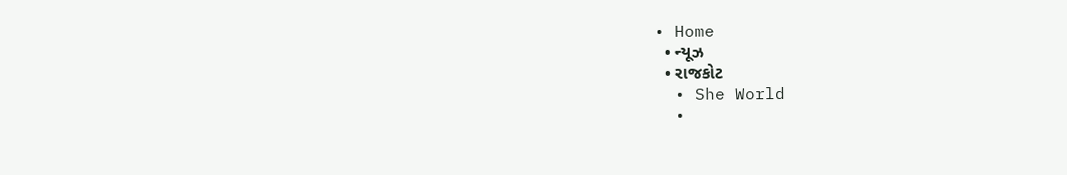• Home
  • ન્યૂઝ
  • રાજકોટ
  • She World
  •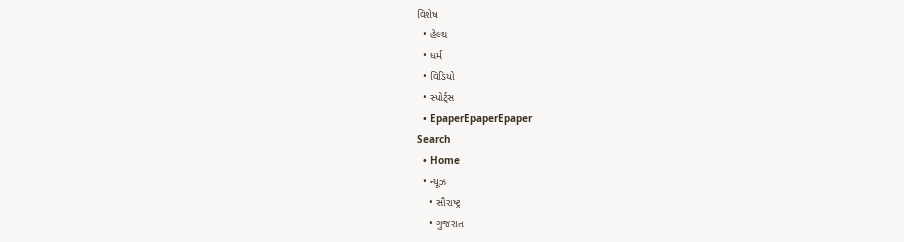વિશેષ
  • હેલ્થ
  • ધર્મ
  • વિડિયો
  • સ્પોર્ટ્સ
  • EpaperEpaperEpaper
Search
  • Home
  • ન્યૂઝ
    • સૌરાષ્ટ્ર
    • ગુજરાત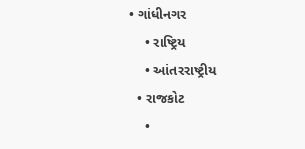• ગાંધીનગર
    • રાષ્ટ્રિય
    • આંતરરાષ્ટ્રીય
  • રાજકોટ
    •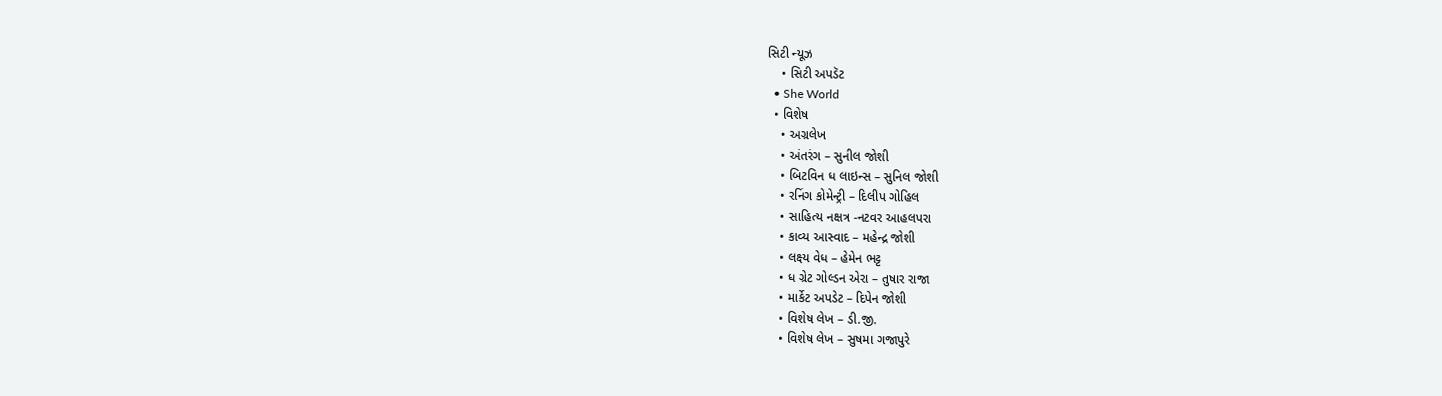સિટી ન્યૂઝ
    • સિટી અપડૅટ
  • She World
  • વિશેષ
    • અગ્રલેખ
    • અંતરંગ – સુનીલ જોશી
    • બિટવિન ધ લાઇન્સ – સુનિલ જોશી
    • રનિંગ કોમેન્ટ્રી – દિલીપ ગોહિલ
    • સાહિત્ય નક્ષત્ર -નટવર આહલપરા
    • કાવ્ય આસ્વાદ – મહેન્દ્ર જોશી
    • લક્ષ્ય વેધ – હેમેન ભટ્ટ
    • ધ ગ્રેટ ગોલ્ડન એરા – તુષાર રાજા
    • માર્કેટ અપડેટ – દિપેન જોશી
    • વિશેષ લેખ – ડી.જી.
    • વિશેષ લેખ – સુષમા ગજાપુરે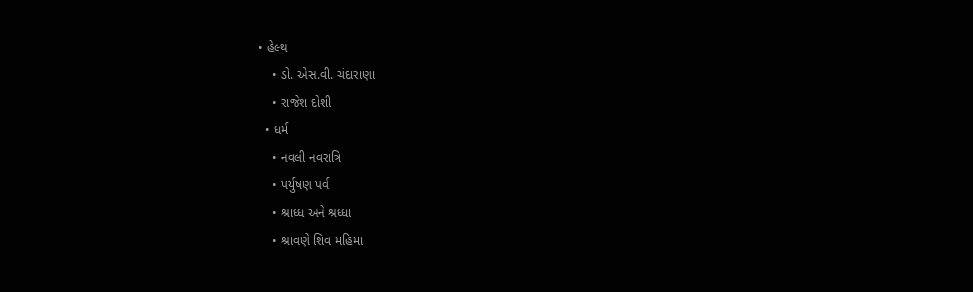• હેલ્થ
    • ડો. એસ.વી. ચંદારાણા
    • રાજેશ દોશી
  • ધર્મ
    • નવલી નવરાત્રિ
    • પર્યુષણ પર્વ
    • શ્રાધ્ધ અને શ્રધ્ધા
    • શ્રાવણે શિવ મહિમા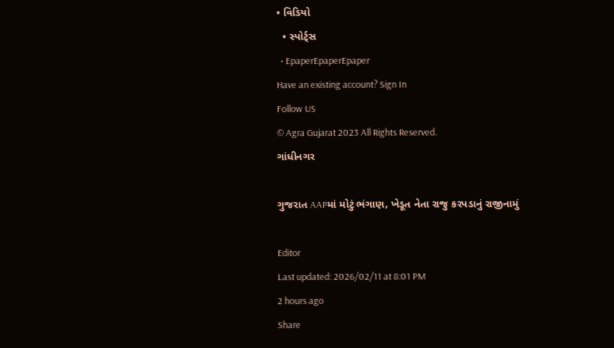• વિડિયો
  • સ્પોર્ટ્સ
  • EpaperEpaperEpaper
Have an existing account? Sign In
Follow US
© Agra Gujarat 2023 All Rights Reserved.
ગાંધીનગર

ગુજરાત AAPમાં મોટું ભંગાણ, ખેડૂત નેતા રાજુ કરપડાનું રાજીનામું

Editor
Last updated: 2026/02/11 at 8:01 PM
2 hours ago
Share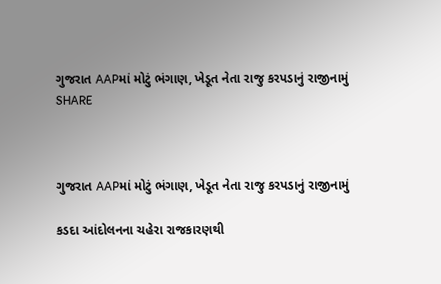ગુજરાત AAPમાં મોટું ભંગાણ, ખેડૂત નેતા રાજુ કરપડાનું રાજીનામું
SHARE



ગુજરાત AAPમાં મોટું ભંગાણ, ખેડૂત નેતા રાજુ કરપડાનું રાજીનામું

કડદા આંદોલનના ચહેરા રાજકારણથી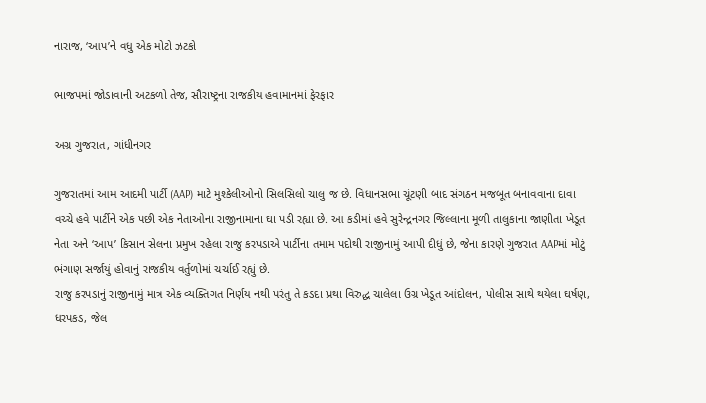નારાજ, ‘આપ’ને વધુ એક મોટો ઝટકો

ભાજપમાં જોડાવાની અટકળો તેજ, સૌરાષ્ટ્રના રાજકીય હવામાનમાં ફેરફાર

અગ્ર ગુજરાત, ગાંધીનગર

ગુજરાતમાં આમ આદમી પાર્ટી (AAP) માટે મુશ્કેલીઓનો સિલસિલો ચાલુ જ છે. વિધાનસભા ચૂંટણી બાદ સંગઠન મજબૂત બનાવવાના દાવા વચ્ચે હવે પાર્ટીને એક પછી એક નેતાઓના રાજીનામાના ઘા પડી રહ્યા છે. આ કડીમાં હવે સુરેન્દ્રનગર જિલ્લાના મૂળી તાલુકાના જાણીતા ખેડૂત નેતા અને ‘આપ’ કિસાન સેલના પ્રમુખ રહેલા રાજુ કરપડાએ પાર્ટીના તમામ પદોથી રાજીનામું આપી દીધું છે, જેના કારણે ગુજરાત AAPમાં મોટું ભંગાણ સર્જાયું હોવાનું રાજકીય વર્તુળોમાં ચર્ચાઈ રહ્યું છે.
રાજુ કરપડાનું રાજીનામું માત્ર એક વ્યક્તિગત નિર્ણય નથી પરંતુ તે કડદા પ્રથા વિરુદ્ધ ચાલેલા ઉગ્ર ખેડૂત આંદોલન, પોલીસ સાથે થયેલા ઘર્ષણ, ધરપકડ, જેલ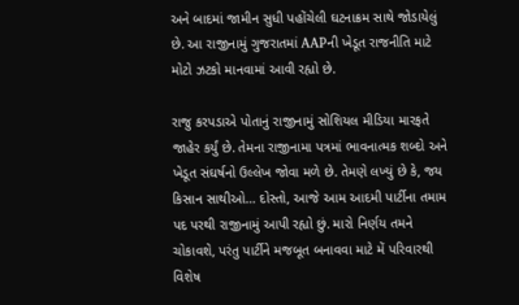અને બાદમાં જામીન સુધી પહોંચેલી ઘટનાક્રમ સાથે જોડાયેલું છે. આ રાજીનામું ગુજરાતમાં AAPની ખેડૂત રાજનીતિ માટે મોટો ઝટકો માનવામાં આવી રહ્યો છે.

રાજુ કરપડાએ પોતાનું રાજીનામું સોશિયલ મીડિયા મારફતે જાહેર કર્યું છે. તેમના રાજીનામા પત્રમાં ભાવનાત્મક શબ્દો અને ખેડૂત સંઘર્ષનો ઉલ્લેખ જોવા મળે છે. તેમણે લખ્યું છે કે, જય કિસાન સાથીઓ… દોસ્તો, આજે આમ આદમી પાર્ટીના તમામ પદ પરથી રાજીનામું આપી રહ્યો છું. મારો નિર્ણય તમને ચોકાવશે, પરંતુ પાર્ટીને મજબૂત બનાવવા માટે મેં પરિવારથી વિશેષ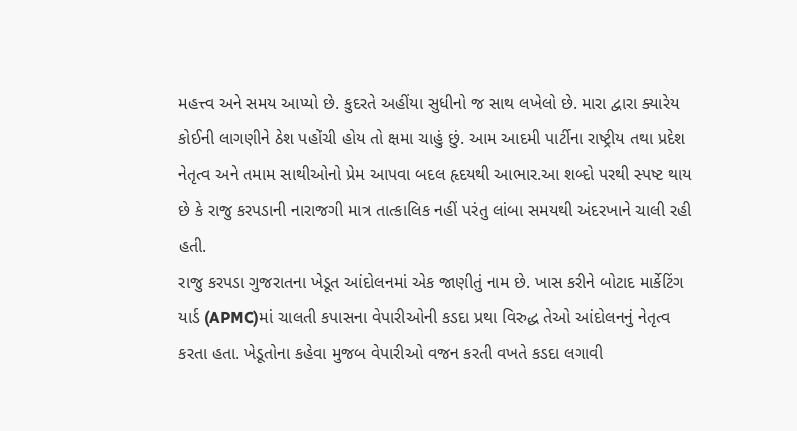મહત્ત્વ અને સમય આપ્યો છે. કુદરતે અહીંયા સુધીનો જ સાથ લખેલો છે. મારા દ્વારા ક્યારેય કોઈની લાગણીને ઠેશ પહોંચી હોય તો ક્ષમા ચાહું છું. આમ આદમી પાર્ટીના રાષ્ટ્રીય તથા પ્રદેશ નેતૃત્વ અને તમામ સાથીઓનો પ્રેમ આપવા બદલ હૃદયથી આભાર.આ શબ્દો પરથી સ્પષ્ટ થાય છે કે રાજુ કરપડાની નારાજગી માત્ર તાત્કાલિક નહીં પરંતુ લાંબા સમયથી અંદરખાને ચાલી રહી હતી.
રાજુ કરપડા ગુજરાતના ખેડૂત આંદોલનમાં એક જાણીતું નામ છે. ખાસ કરીને બોટાદ માર્કેટિંગ યાર્ડ (APMC)માં ચાલતી કપાસના વેપારીઓની કડદા પ્રથા વિરુદ્ધ તેઓ આંદોલનનું નેતૃત્વ કરતા હતા. ખેડૂતોના કહેવા મુજબ વેપારીઓ વજન કરતી વખતે કડદા લગાવી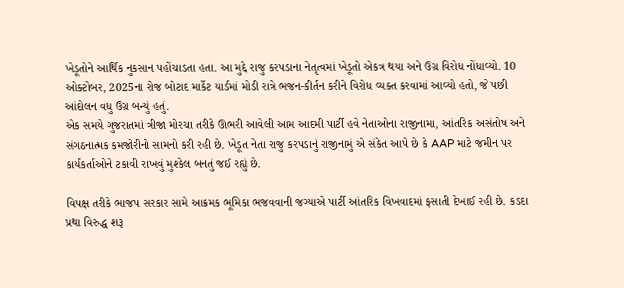ખેડૂતોને આર્થિક નુકસાન પહોંચાડતા હતા. આ મુદ્દે રાજુ કરપડાના નેતૃત્વમાં ખેડૂતો એકત્ર થયા અને ઉગ્ર વિરોધ નોંધાવ્યો. 10 ઓક્ટોબર, 2025ના રોજ બોટાદ માર્કેટ યાર્ડમાં મોડી રાત્રે ભજન-કીર્તન કરીને વિરોધ વ્યક્ત કરવામાં આવ્યો હતો, જે પછી આંદોલન વધુ ઉગ્ર બન્યું હતું.
એક સમયે ગુજરાતમાં ત્રીજા મોરચા તરીકે ઊભરી આવેલી આમ આદમી પાર્ટી હવે નેતાઓના રાજીનામા, આંતરિક અસંતોષ અને સંગઠનાત્મક કમજોરીનો સામનો કરી રહી છે. ખેડૂત નેતા રાજુ કરપડાનું રાજીનામું એ સંકેત આપે છે કે AAP માટે જમીન પર કાર્યકર્તાઓને ટકાવી રાખવું મુશ્કેલ બનતું જઈ રહ્યું છે.

વિપક્ષ તરીકે ભાજપ સરકાર સામે આક્રમક ભૂમિકા ભજવવાની જગ્યાએ પાર્ટી આંતરિક વિખવાદમાં ફસાતી દેખાઈ રહી છે. કડદા પ્રથા વિરુદ્ધ શરૂ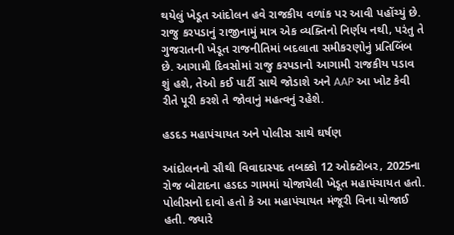થયેલું ખેડૂત આંદોલન હવે રાજકીય વળાંક પર આવી પહોંચ્યું છે. રાજુ કરપડાનું રાજીનામું માત્ર એક વ્યક્તિનો નિર્ણય નથી, પરંતુ તે ગુજરાતની ખેડૂત રાજનીતિમાં બદલાતા સમીકરણોનું પ્રતિબિંબ છે. આગામી દિવસોમાં રાજુ કરપડાનો આગામી રાજકીય પડાવ શું હશે, તેઓ કઈ પાર્ટી સાથે જોડાશે અને AAP આ ખોટ કેવી રીતે પૂરી કરશે તે જોવાનું મહત્વનું રહેશે.

હડદડ મહાપંચાયત અને પોલીસ સાથે ઘર્ષણ

આંદોલનનો સૌથી વિવાદાસ્પદ તબક્કો 12 ઓક્ટોબર, 2025ના રોજ બોટાદના હડદડ ગામમાં યોજાયેલી ખેડૂત મહાપંચાયત હતો. પોલીસનો દાવો હતો કે આ મહાપંચાયત મંજૂરી વિના યોજાઈ હતી. જ્યારે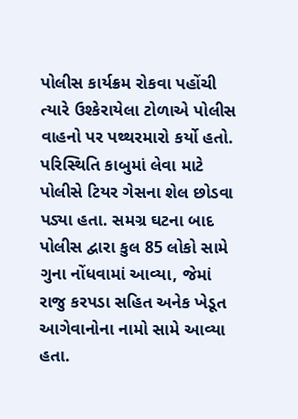પોલીસ કાર્યક્રમ રોકવા પહોંચી ત્યારે ઉશ્કેરાયેલા ટોળાએ પોલીસ વાહનો પર પથ્થરમારો કર્યો હતો.
પરિસ્થિતિ કાબુમાં લેવા માટે પોલીસે ટિયર ગેસના શેલ છોડવા પડ્યા હતા. સમગ્ર ઘટના બાદ પોલીસ દ્વારા કુલ 85 લોકો સામે ગુના નોંધવામાં આવ્યા, જેમાં રાજુ કરપડા સહિત અનેક ખેડૂત આગેવાનોના નામો સામે આવ્યા હતા.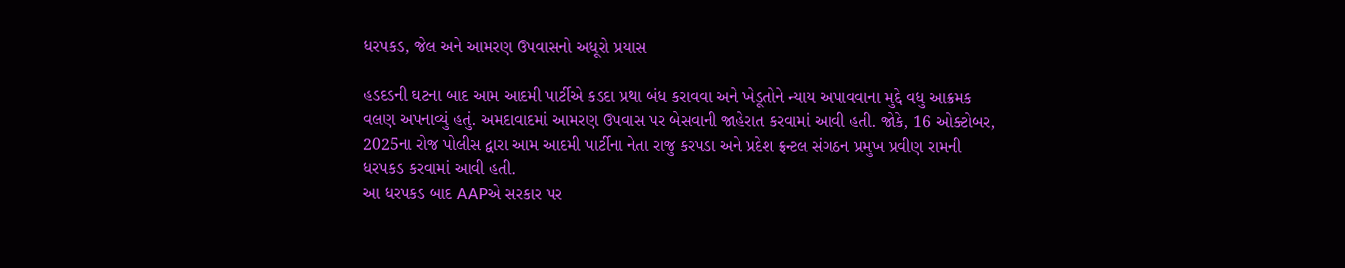ધરપકડ, જેલ અને આમરણ ઉપવાસનો અધૂરો પ્રયાસ

હડદડની ઘટના બાદ આમ આદમી પાર્ટીએ કડદા પ્રથા બંધ કરાવવા અને ખેડૂતોને ન્યાય અપાવવાના મુદ્દે વધુ આક્રમક વલણ અપનાવ્યું હતું. અમદાવાદમાં આમરણ ઉપવાસ પર બેસવાની જાહેરાત કરવામાં આવી હતી. જોકે, 16 ઓક્ટોબર, 2025ના રોજ પોલીસ દ્વારા આમ આદમી પાર્ટીના નેતા રાજુ કરપડા અને પ્રદેશ ફ્રન્ટલ સંગઠન પ્રમુખ પ્રવીણ રામની ધરપકડ કરવામાં આવી હતી.
આ ધરપકડ બાદ AAPએ સરકાર પર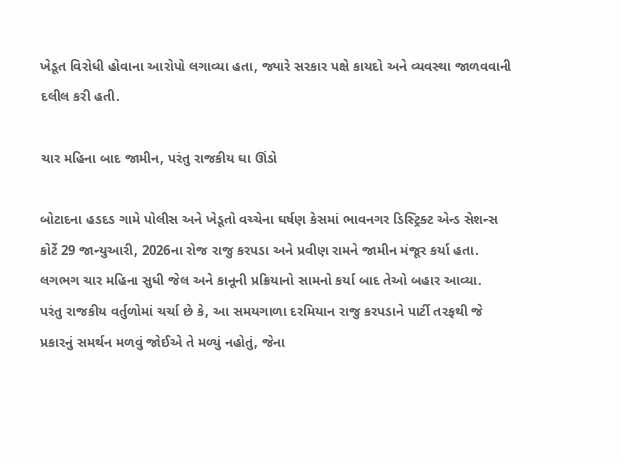ખેડૂત વિરોધી હોવાના આરોપો લગાવ્યા હતા, જ્યારે સરકાર પક્ષે કાયદો અને વ્યવસ્થા જાળવવાની દલીલ કરી હતી.

ચાર મહિના બાદ જામીન, પરંતુ રાજકીય ઘા ઊંડો

બોટાદના હડદડ ગામે પોલીસ અને ખેડૂતો વચ્ચેના ઘર્ષણ કેસમાં ભાવનગર ડિસ્ટ્રિક્ટ એન્ડ સેશન્સ કોર્ટે 29 જાન્યુઆરી, 2026ના રોજ રાજુ કરપડા અને પ્રવીણ રામને જામીન મંજૂર કર્યા હતા. લગભગ ચાર મહિના સુધી જેલ અને કાનૂની પ્રક્રિયાનો સામનો કર્યા બાદ તેઓ બહાર આવ્યા.
પરંતુ રાજકીય વર્તુળોમાં ચર્ચા છે કે, આ સમયગાળા દરમિયાન રાજુ કરપડાને પાર્ટી તરફથી જે પ્રકારનું સમર્થન મળવું જોઈએ તે મળ્યું નહોતું, જેના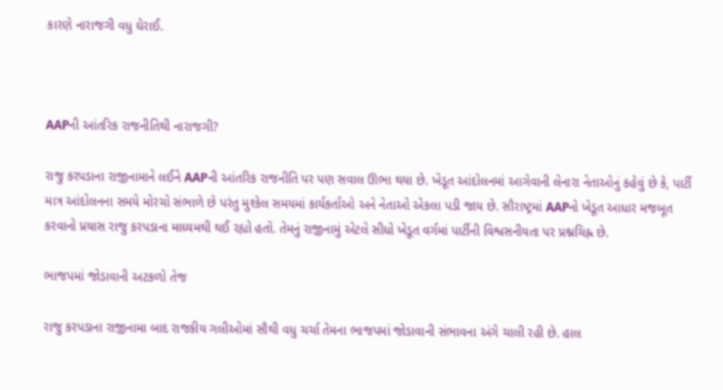કારણે નારાજગી વધુ ઘેરાઈ.



AAPની આંતરિક રાજનીતિથી નારાજગી?

રાજુ કરપડાના રાજીનામાને લઈને AAPની આંતરિક રાજનીતિ પર પણ સવાલ ઊભા થયા છે. ખેડૂત આંદોલનમાં આગેવાની લેનારા નેતાઓનું કહેવું છે કે, પાર્ટી માત્ર આંદોલનના સમયે મોરચો સંભાળે છે પરંતુ મુશ્કેલ સમયમાં કાર્યકર્તાઓ અને નેતાઓ એકલા પડી જાય છે. સૌરાષ્ટ્રમાં AAPનો ખેડૂત આધાર મજબૂત કરવાનો પ્રયાસ રાજુ કરપડાના માધ્યમથી થઈ રહ્યો હતો. તેમનું રાજીનામું એટલે સીધો ખેડૂત વર્ગમાં પાર્ટીની વિશ્વસનીયતા પર પ્રશ્નચિહ્ન છે.

ભાજપમાં જોડાવાની અટકળો તેજ

રાજુ કરપડાના રાજીનામા બાદ રાજકીય ગલીઓમાં સૌથી વધુ ચર્ચા તેમના ભાજપમાં જોડાવાની સંભાવના અંગે ચાલી રહી છે. હાલ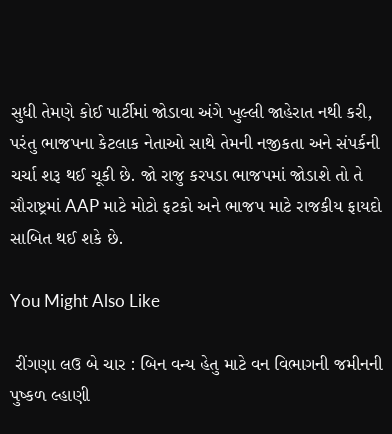સુધી તેમણે કોઈ પાર્ટીમાં જોડાવા અંગે ખુલ્લી જાહેરાત નથી કરી, પરંતુ ભાજપના કેટલાક નેતાઓ સાથે તેમની નજીકતા અને સંપર્કની ચર્ચા શરૂ થઈ ચૂકી છે. જો રાજુ કરપડા ભાજપમાં જોડાશે તો તે સૌરાષ્ટ્રમાં AAP માટે મોટો ફટકો અને ભાજપ માટે રાજકીય ફાયદો સાબિત થઈ શકે છે.

You Might Also Like

 રીંગણા લઉ બે ચાર : બિન વન્ય હેતુ માટે વન વિભાગની જમીનની પુષ્કળ લ્હાણી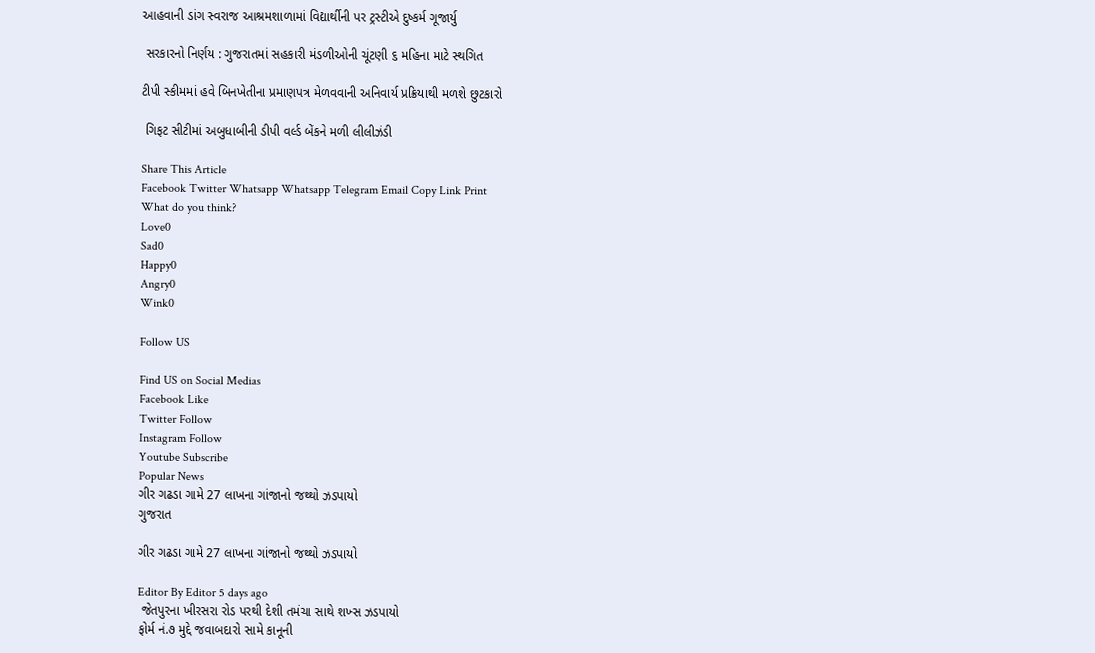આહવાની ડાંગ સ્વરાજ આશ્રમશાળામાં વિદ્યાર્થીની પર ટ્રસ્ટીએ દુષ્કર્મ ગૂજાર્યુ

 સરકારનો નિર્ણય : ગુજરાતમાં સહકારી મંડળીઓની ચૂંટણી ૬ મહિના માટે સ્થગિત

ટીપી સ્કીમમાં હવે બિનખેતીના પ્રમાણપત્ર મેળવવાની અનિવાર્ય પ્રક્રિયાથી મળશે છુટકારો

 ગિફટ સીટીમાં અબુધાબીની ડીપી વર્લ્ડ બેંકને મળી લીલીઝંડી

Share This Article
Facebook Twitter Whatsapp Whatsapp Telegram Email Copy Link Print
What do you think?
Love0
Sad0
Happy0
Angry0
Wink0

Follow US

Find US on Social Medias
Facebook Like
Twitter Follow
Instagram Follow
Youtube Subscribe
Popular News
ગીર ગઢડા ગામે 27 લાખના ગાંજાનો જથ્થો ઝડપાયો
ગુજરાત

ગીર ગઢડા ગામે 27 લાખના ગાંજાનો જથ્થો ઝડપાયો

Editor By Editor 5 days ago
 જેતપુરના ખીરસરા રોડ પરથી દેશી તમંચા સાથે શખ્સ ઝડપાયો
ફોર્મ નં.૭ મુદ્દે જવાબદારો સામે કાનૂની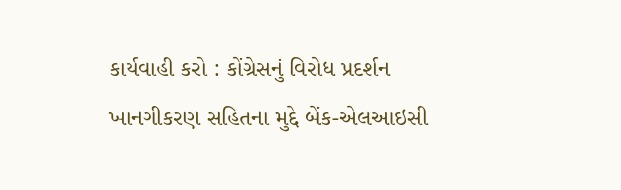કાર્યવાહી કરો : કોંગ્રેસનું વિરોધ પ્રદર્શન
ખાનગીકરણ સહિતના મુદ્દે બેંક-એલઆઇસી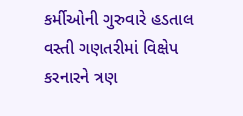કર્મીઓની ગુરુવારે હડતાલ
વસ્તી ગણતરીમાં વિક્ષેપ કરનારને ત્રણ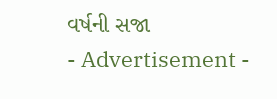વર્ષની સજા
- Advertisement -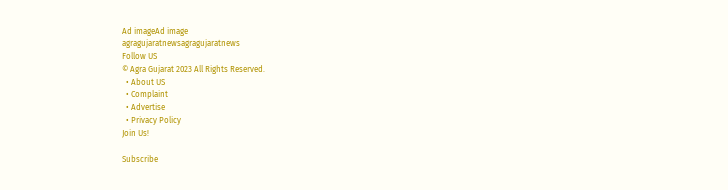Ad imageAd image
agragujaratnewsagragujaratnews
Follow US
© Agra Gujarat 2023 All Rights Reserved.
  • About US
  • Complaint
  • Advertise
  • Privacy Policy
Join Us!

Subscribe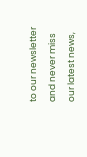to our newsletter and never miss our latest news,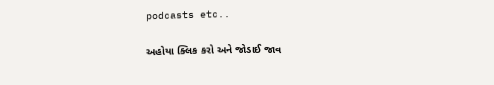podcasts etc..

અહોયા ક્લિક કરો અને જોડાઈ જાવ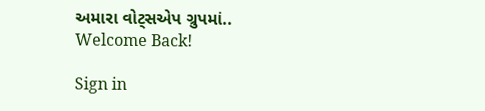અમારા વોટ્સએપ ગ્રુપમાં..
Welcome Back!

Sign in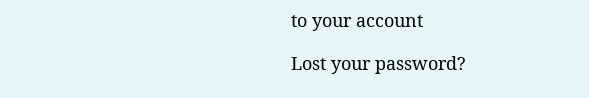to your account

Lost your password?